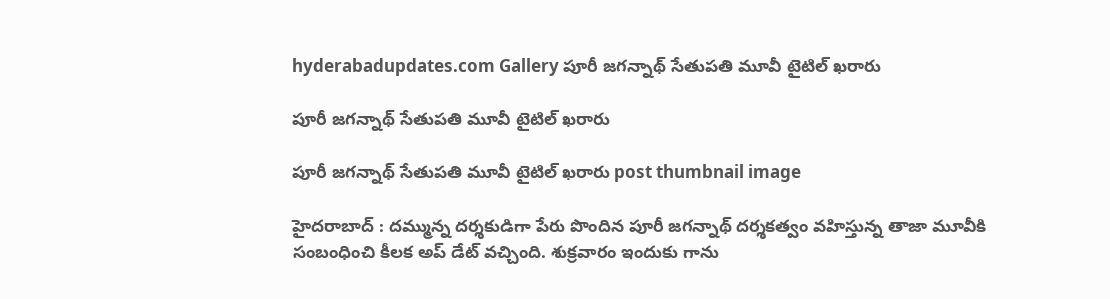hyderabadupdates.com Gallery పూరీ జ‌గ‌న్నాథ్ సేతుప‌తి మూవీ టైటిల్ ఖ‌రారు

పూరీ జ‌గ‌న్నాథ్ సేతుప‌తి మూవీ టైటిల్ ఖ‌రారు

పూరీ జ‌గ‌న్నాథ్ సేతుప‌తి మూవీ టైటిల్ ఖ‌రారు post thumbnail image

హైద‌రాబాద్ : ద‌మ్మున్న ద‌ర్శ‌కుడిగా పేరు పొందిన పూరీ జ‌గ‌న్నాథ్ ద‌ర్శ‌క‌త్వం వ‌హిస్తున్న తాజా మూవీకి సంబంధించి కీల‌క అప్ డేట్ వ‌చ్చింది. శుక్ర‌వారం ఇందుకు గాను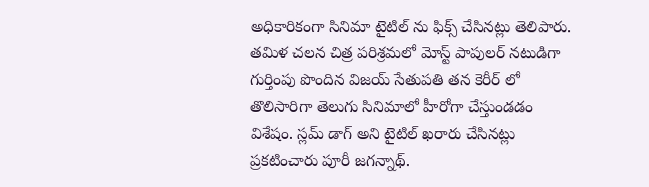అధికారికంగా సినిమా టైటిల్ ను ఫిక్స్ చేసిన‌ట్లు తెలిపారు. త‌మిళ చ‌ల‌న చిత్ర ప‌రిశ్ర‌మ‌లో మోస్ట్ పాపుల‌ర్ న‌టుడిగా గుర్తింపు పొందిన విజ‌య్ సేతుప‌తి త‌న కెరీర్ లో తొలిసారిగా తెలుగు సినిమాలో హీరోగా చేస్తుండ‌డం విశేషం. స్ల‌మ్ డాగ్ అని టైటిల్ ఖ‌రారు చేసిన‌ట్లు ప్ర‌క‌టించారు పూరీ జ‌గ‌న్నాథ్.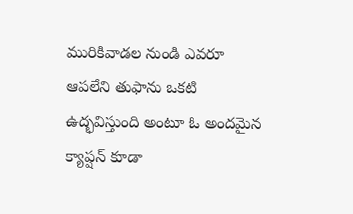మురికివాడల నుండి ఎవరూ ఆపలేని తుఫాను ఒకటి ఉద్భవిస్తుంది అంటూ ఓ అంద‌మైన క్యాప్ష‌న్ కూడా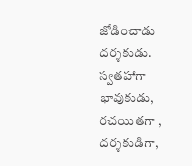జోడించాడు ద‌ర్శ‌కుడు. స్వ‌త‌హాగా భావుకుడు, ర‌చ‌యిత‌గా , ద‌ర్శ‌కుడిగా,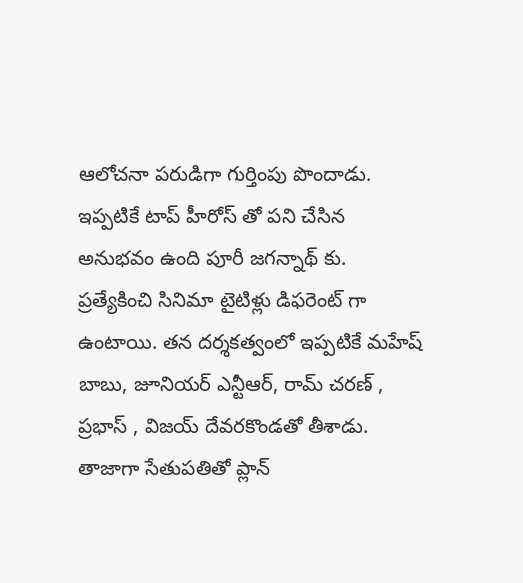ఆలోచ‌నా ప‌రుడిగా గుర్తింపు పొందాడు.
ఇప్ప‌టికే టాప్ హీరోస్ తో ప‌ని చేసిన అనుభ‌వం ఉంది పూరీ జ‌గ‌న్నాథ్ కు. ప్ర‌త్యేకించి సినిమా టైటిళ్లు డిఫ‌రెంట్ గా ఉంటాయి. త‌న ద‌ర్శ‌క‌త్వంలో ఇప్ప‌టికే మ‌హేష్ బాబు, జూనియ‌ర్ ఎన్టీఆర్, రామ్ చ‌ర‌ణ్ , ప్ర‌భాస్ , విజ‌య్ దేవ‌ర‌కొండ‌తో తీశాడు. తాజాగా సేతుప‌తితో ప్లాన్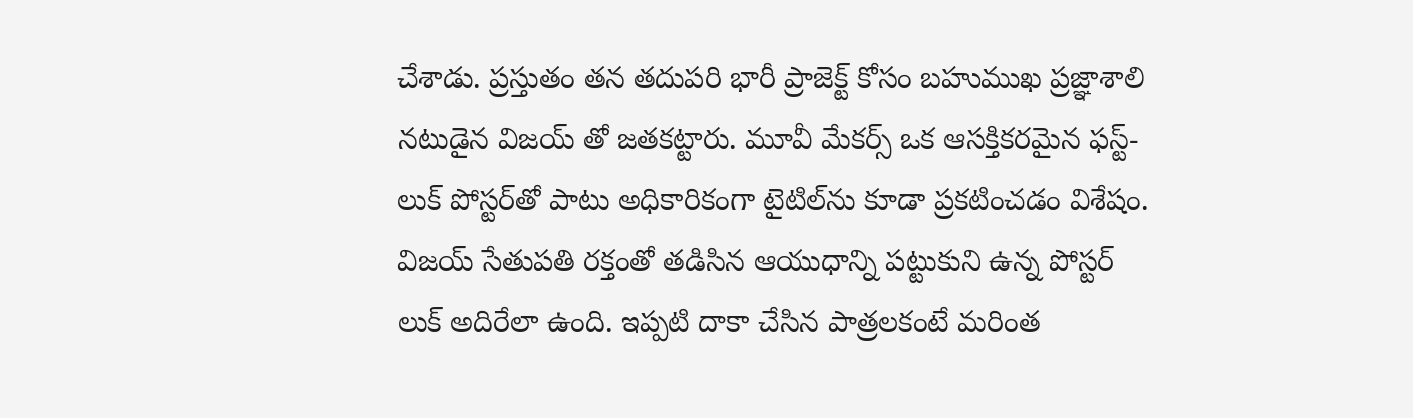చేశాడు. ప్ర‌స్తుతం తన తదుపరి భారీ ప్రాజెక్ట్ కోసం బహుముఖ ప్రజ్ఞాశాలి నటుడైన విజ‌య్ తో జ‌త‌క‌ట్టారు. మూవీ మేకర్స్ ఒక ఆసక్తికరమైన ఫస్ట్-లుక్ పోస్టర్‌తో పాటు అధికారికంగా టైటిల్‌ను కూడా ప్ర‌క‌టించ‌డం విశేషం. విజయ్ సేతుపతి రక్తంతో తడిసిన ఆయుధాన్ని పట్టుకుని ఉన్న పోస్ట‌ర్ లుక్ అదిరేలా ఉంది. ఇప్ప‌టి దాకా చేసిన పాత్ర‌ల‌కంటే మ‌రింత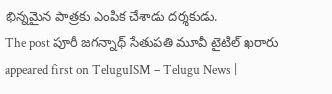భిన్న‌మైన పాత్ర‌కు ఎంపిక చేశాడు ద‌ర్శ‌కుడు.
The post పూరీ జ‌గ‌న్నాథ్ సేతుప‌తి మూవీ టైటిల్ ఖ‌రారు appeared first on TeluguISM – Telugu News |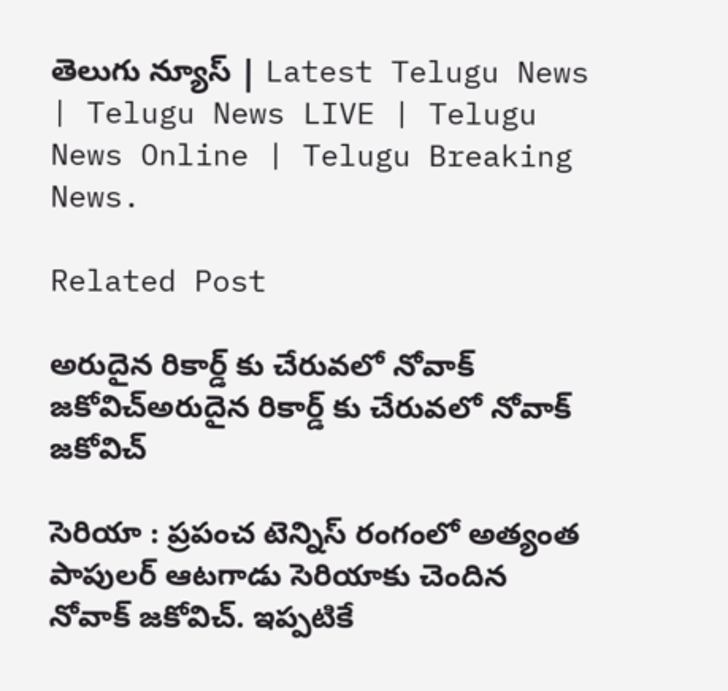తెలుగు న్యూస్ | Latest Telugu News | Telugu News LIVE | Telugu News Online | Telugu Breaking News.

Related Post

అరుదైన రికార్డ్ కు చేరువ‌లో నోవాక్ జ‌కోవిచ్అరుదైన రికార్డ్ కు చేరువ‌లో నోవాక్ జ‌కోవిచ్

సెరియా : ప్ర‌పంచ టెన్నిస్ రంగంలో అత్యంత పాపుల‌ర్ ఆటగాడు సెరియాకు చెందిన నోవాక్ జ‌కోవిచ్. ఇప్ప‌టికే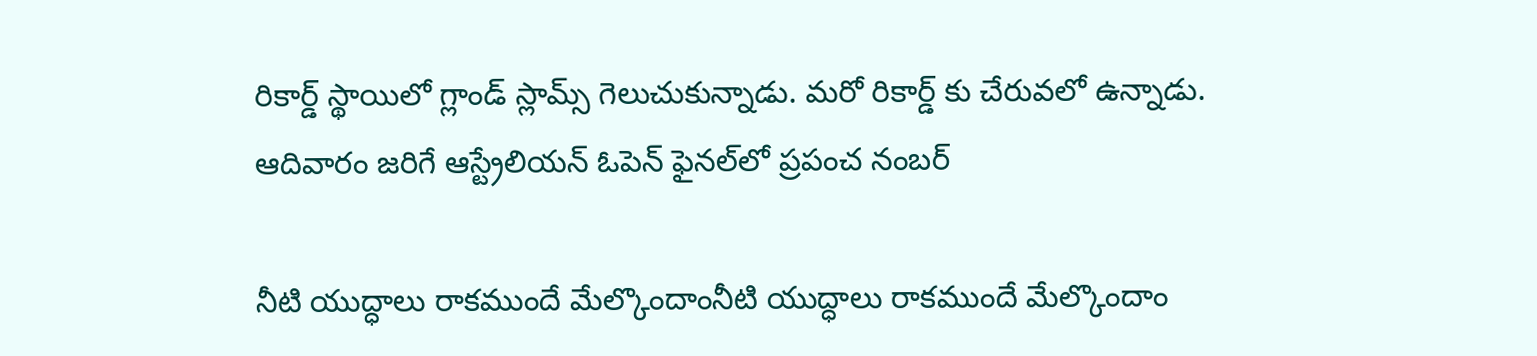రికార్డ్ స్థాయిలో గ్లాండ్ స్లామ్స్ గెలుచుకున్నాడు. మ‌రో రికార్డ్ కు చేరువ‌లో ఉన్నాడు. ఆదివారం జరిగే ఆస్ట్రేలియన్ ఓపెన్ ఫైనల్‌లో ప్రపంచ నంబర్

నీటి యుద్ధాలు రాక‌ముందే మేల్కొందాంనీటి యుద్ధాలు రాక‌ముందే మేల్కొందాం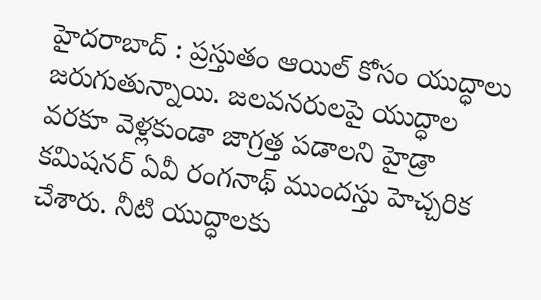హైద‌రాబాద్ : ప్ర‌స్తుతం ఆయిల్ కోసం యుద్ధాలు జ‌రుగుతున్నాయి. జ‌ల‌వ‌న‌రులపై యుద్ధాల వ‌ర‌కూ వెళ్ల‌కుండా జాగ్ర‌త్త ప‌డాల‌ని హైడ్రా క‌మిష‌న‌ర్ ఏవీ రంగ‌నాథ్ ముందస్తు హెచ్చ‌రిక చేశారు. నీటి యుద్ధాల‌కు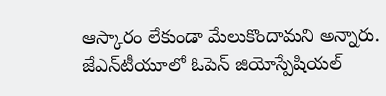ఆస్కారం లేకుండా మేలుకొందామ‌ని అన్నారు. జేఎన్‌టీయూలో ఓపెన్ జియోస్పేషియల్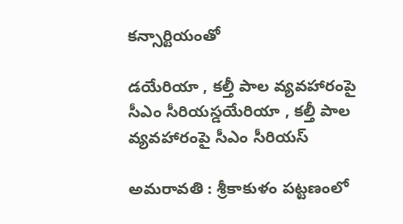కన్సార్టియంతో

డ‌యేరియా , క‌ల్తీ పాల వ్య‌వహారంపై సీఎం సీరియ‌స్డ‌యేరియా , క‌ల్తీ పాల వ్య‌వహారంపై సీఎం సీరియ‌స్

అమరావతి : శ్రీకాకుళం పట్టణంలో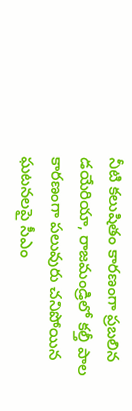నీటి కలుషితం కారణంగా ప్రబలిన డయేరియా, రాజమండ్రిలో కల్తీ పాల కారణంగా పలువురు చనిపోయిన ఘటనలపై సీఎం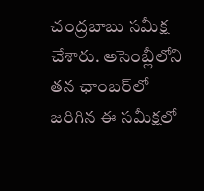చంద్రబాబు సమీక్ష చేశారు. అసెంబ్లీలోని తన ఛాంబర్‌లో జరిగిన ఈ సమీక్షలో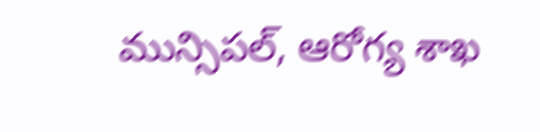మున్సిపల్, ఆరోగ్య శాఖ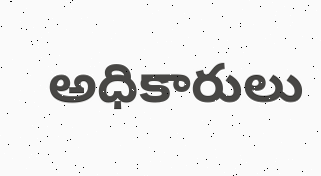అధికారులు